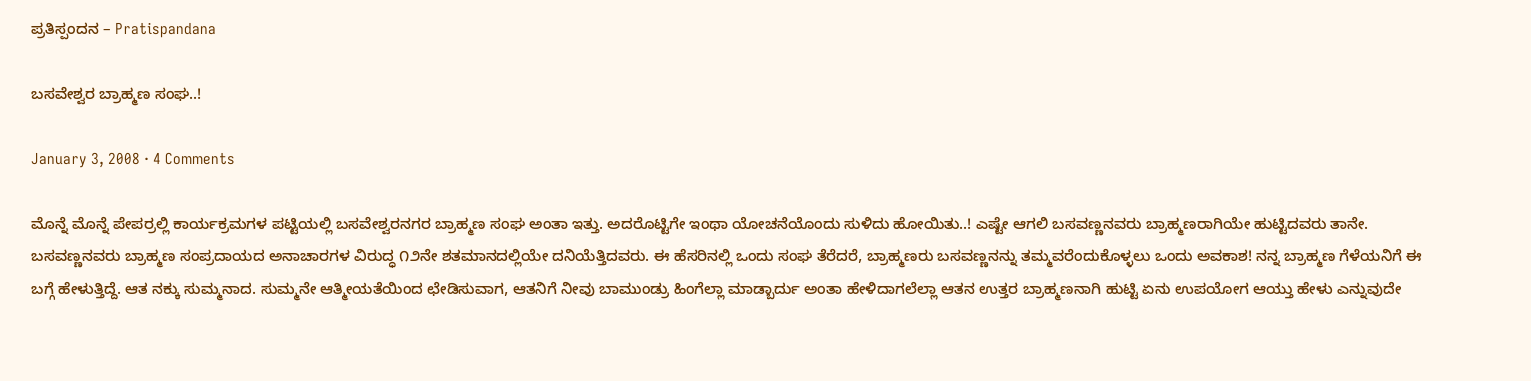ಪ್ರತಿಸ್ಪಂದನ – Pratispandana

ಬಸವೇಶ್ವರ ಬ್ರಾಹ್ಮಣ ಸಂಘ..!

January 3, 2008 · 4 Comments

ಮೊನ್ನೆ ಮೊನ್ನೆ ಪೇಪರ್ರಲ್ಲಿ ಕಾರ್ಯಕ್ರಮಗಳ ಪಟ್ಟಿಯಲ್ಲಿ ಬಸವೇಶ್ವರನಗರ ಬ್ರಾಹ್ಮಣ ಸಂಘ ಅಂತಾ ಇತ್ತು. ಅದರೊಟ್ಟಿಗೇ ಇಂಥಾ ಯೋಚನೆಯೊಂದು ಸುಳಿದು ಹೋಯಿತು..! ಎಷ್ಟೇ ಆಗಲಿ ಬಸವಣ್ಣನವರು ಬ್ರಾಹ್ಮಣರಾಗಿಯೇ ಹುಟ್ಟಿದವರು ತಾನೇ. ಬಸವಣ್ಣನವರು ಬ್ರಾಹ್ಮಣ ಸಂಪ್ರದಾಯದ ಅನಾಚಾರಗಳ ವಿರುದ್ಧ ೧೨ನೇ ಶತಮಾನದಲ್ಲಿಯೇ ದನಿಯೆತ್ತಿದವರು. ಈ ಹೆಸರಿನಲ್ಲಿ ಒಂದು ಸಂಘ ತೆರೆದರೆ, ಬ್ರಾಹ್ಮಣರು ಬಸವಣ್ಣನನ್ನು ತಮ್ಮವರೆಂದುಕೊಳ್ಳಲು ಒಂದು ಅವಕಾಶ! ನನ್ನ ಬ್ರಾಹ್ಮಣ ಗೆಳೆಯನಿಗೆ ಈ ಬಗ್ಗೆ ಹೇಳುತ್ತಿದ್ದೆ. ಆತ ನಕ್ಕು ಸುಮ್ಮನಾದ. ಸುಮ್ಮನೇ ಆತ್ಮೀಯತೆಯಿಂದ ಛೇಡಿಸುವಾಗ, ಆತನಿಗೆ ನೀವು ಬಾಮುಂಡ್ರು ಹಿಂಗೆಲ್ಲಾ ಮಾಡ್ಬಾರ್ದು ಅಂತಾ ಹೇಳಿದಾಗಲೆಲ್ಲಾ ಆತನ ಉತ್ತರ ಬ್ರಾಹ್ಮಣನಾಗಿ ಹುಟ್ಟಿ ಏನು ಉಪಯೋಗ ಆಯ್ತು ಹೇಳು ಎನ್ನುವುದೇ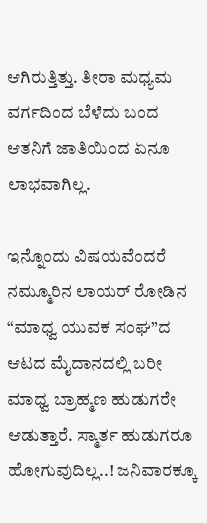ಆಗಿರುತ್ತಿತ್ತು. ತೀರಾ ಮಧ್ಯಮ ವರ್ಗದಿಂದ ಬೆಳೆದು ಬಂದ ಆತನಿಗೆ ಜಾತಿಯಿಂದ ಏನೂ ಲಾಭವಾಗಿಲ್ಲ.

ಇನ್ನೊಂದು ವಿಷಯವೆಂದರೆ ನಮ್ಮೂರಿನ ಲಾಯರ್ ರೋಡಿನ “ಮಾಧ್ವ ಯುವಕ ಸಂಘ”ದ ಆಟದ ಮೈದಾನದಲ್ಲಿ ಬರೀ ಮಾಧ್ವ ಬ್ರಾಹ್ಮಣ ಹುಡುಗರೇ ಆಡುತ್ತಾರೆ. ಸ್ಮಾರ್ತ ಹುಡುಗರೂ ಹೋಗುವುದಿಲ್ಲ..! ಜನಿವಾರಕ್ಕೂ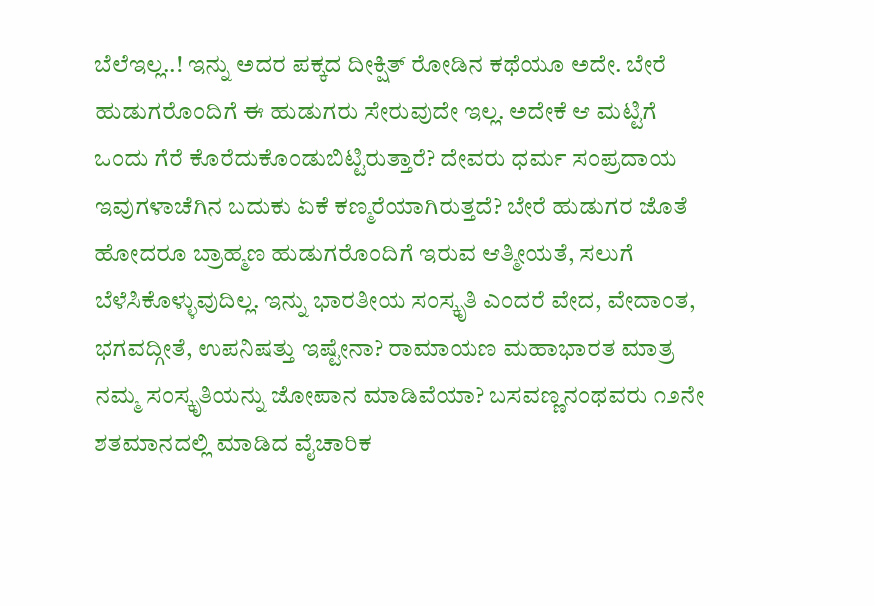ಬೆಲೆಇಲ್ಲ..! ಇನ್ನು ಅದರ ಪಕ್ಕದ ದೀಕ್ಷಿತ್ ರೋಡಿನ ಕಥೆಯೂ ಅದೇ. ಬೇರೆ ಹುಡುಗರೊಂದಿಗೆ ಈ ಹುಡುಗರು ಸೇರುವುದೇ ಇಲ್ಲ. ಅದೇಕೆ ಆ ಮಟ್ಟಿಗೆ ಒಂದು ಗೆರೆ ಕೊರೆದುಕೊಂಡುಬಿಟ್ಟಿರುತ್ತಾರೆ? ದೇವರು ಧರ್ಮ ಸಂಪ್ರದಾಯ ಇವುಗಳಾಚೆಗಿನ ಬದುಕು ಏಕೆ ಕಣ್ಮರೆಯಾಗಿರುತ್ತದೆ? ಬೇರೆ ಹುಡುಗರ ಜೊತೆ ಹೋದರೂ ಬ್ರಾಹ್ಮಣ ಹುಡುಗರೊಂದಿಗೆ ಇರುವ ಆತ್ಮೀಯತೆ, ಸಲುಗೆ ಬೆಳೆಸಿಕೊಳ್ಳುವುದಿಲ್ಲ. ಇನ್ನು ಭಾರತೀಯ ಸಂಸ್ಕೃತಿ ಎಂದರೆ ವೇದ, ವೇದಾಂತ, ಭಗವದ್ಗೀತೆ, ಉಪನಿಷತ್ತು ಇಷ್ಟೇನಾ? ರಾಮಾಯಣ ಮಹಾಭಾರತ ಮಾತ್ರ ನಮ್ಮ ಸಂಸ್ಕೃತಿಯನ್ನು ಜೋಪಾನ ಮಾಡಿವೆಯಾ? ಬಸವಣ್ಣನಂಥವರು ೧೨ನೇ ಶತಮಾನದಲ್ಲಿ ಮಾಡಿದ ವೈಚಾರಿಕ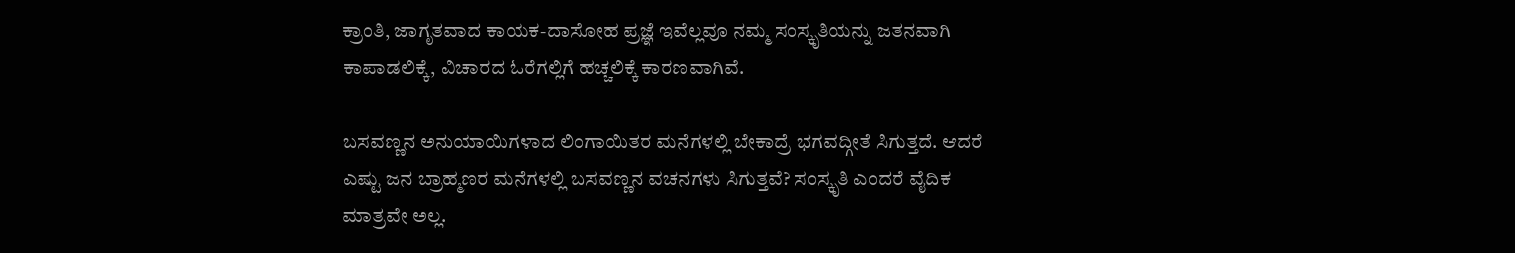ಕ್ರಾಂತಿ, ಜಾಗೃತವಾದ ಕಾಯಕ-ದಾಸೋಹ ಪ್ರಜ್ಞೆ ಇವೆಲ್ಲವೂ ನಮ್ಮ ಸಂಸ್ಕೃತಿಯನ್ನು ಜತನವಾಗಿ ಕಾಪಾಡಲಿಕ್ಕೆ, ವಿಚಾರದ ಓರೆಗಲ್ಲಿಗೆ ಹಚ್ಚಲಿಕ್ಕೆ ಕಾರಣವಾಗಿವೆ.

ಬಸವಣ್ಣನ ಅನುಯಾಯಿಗಳಾದ ಲಿಂಗಾಯಿತರ ಮನೆಗಳಲ್ಲಿ ಬೇಕಾದ್ರೆ ಭಗವದ್ಗೀತೆ ಸಿಗುತ್ತದೆ. ಆದರೆ ಎಷ್ಟು ಜನ ಬ್ರಾಹ್ಮಣರ ಮನೆಗಳಲ್ಲಿ ಬಸವಣ್ಣನ ವಚನಗಳು ಸಿಗುತ್ತವೆ? ಸಂಸ್ಕೃತಿ ಎಂದರೆ ವೈದಿಕ ಮಾತ್ರವೇ ಅಲ್ಲ.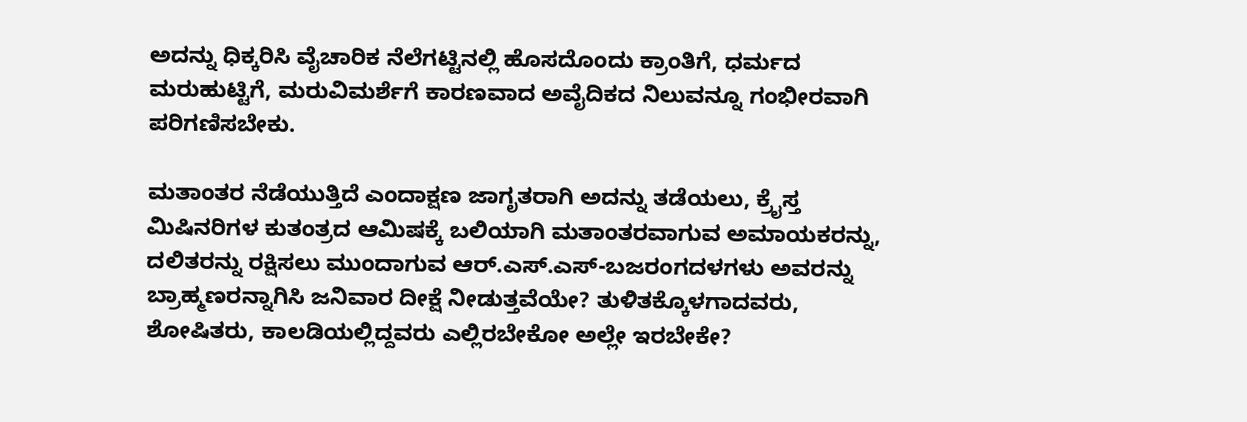ಅದನ್ನು ಧಿಕ್ಕರಿಸಿ ವೈಚಾರಿಕ ನೆಲೆಗಟ್ಟಿನಲ್ಲಿ ಹೊಸದೊಂದು ಕ್ರಾಂತಿಗೆ, ಧರ್ಮದ ಮರುಹುಟ್ಟಿಗೆ, ಮರುವಿಮರ್ಶೆಗೆ ಕಾರಣವಾದ ಅವೈದಿಕದ ನಿಲುವನ್ನೂ ಗಂಭೀರವಾಗಿ ಪರಿಗಣಿಸಬೇಕು.

ಮತಾಂತರ ನೆಡೆಯುತ್ತಿದೆ ಎಂದಾಕ್ಷಣ ಜಾಗೃತರಾಗಿ ಅದನ್ನು ತಡೆಯಲು, ಕ್ರೈಸ್ತ ಮಿಷಿನರಿಗಳ ಕುತಂತ್ರದ ಆಮಿಷಕ್ಕೆ ಬಲಿಯಾಗಿ ಮತಾಂತರವಾಗುವ ಅಮಾಯಕರನ್ನು, ದಲಿತರನ್ನು ರಕ್ಷಿಸಲು ಮುಂದಾಗುವ ಆರ್.ಎಸ್.ಎಸ್-ಬಜರಂಗದಳಗಳು ಅವರನ್ನು ಬ್ರಾಹ್ಮಣರನ್ನಾಗಿಸಿ ಜನಿವಾರ ದೀಕ್ಷೆ ನೀಡುತ್ತವೆಯೇ? ತುಳಿತಕ್ಕೊಳಗಾದವರು, ಶೋಷಿತರು, ಕಾಲಡಿಯಲ್ಲಿದ್ದವರು ಎಲ್ಲಿರಬೇಕೋ ಅಲ್ಲೇ ಇರಬೇಕೇ?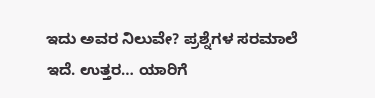ಇದು ಅವರ ನಿಲುವೇ? ಪ್ರಶ್ನೆಗಳ ಸರಮಾಲೆ ಇದೆ. ಉತ್ತರ… ಯಾರಿಗೆ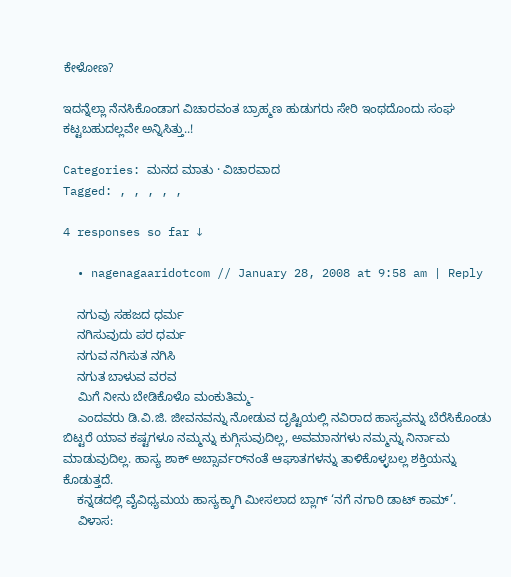ಕೇಳೋಣ?

ಇದನ್ನೆಲ್ಲಾ ನೆನಸಿಕೊಂಡಾಗ ವಿಚಾರವಂತ ಬ್ರಾಹ್ಮಣ ಹುಡುಗರು ಸೇರಿ ಇಂಥದೊಂದು ಸಂಘ ಕಟ್ಟಬಹುದಲ್ಲವೇ ಅನ್ನಿಸಿತ್ತು..!

Categories: ಮನದ ಮಾತು · ವಿಚಾರವಾದ
Tagged: , , , , ,

4 responses so far ↓

  • nagenagaaridotcom // January 28, 2008 at 9:58 am | Reply

    ನಗುವು ಸಹಜದ ಧರ್ಮ
    ನಗಿಸುವುದು ಪರ ಧರ್ಮ
    ನಗುವ ನಗಿಸುತ ನಗಿಸಿ
    ನಗುತ ಬಾಳುವ ವರವ
    ಮಿಗೆ ನೀನು ಬೇಡಿಕೊಳೊ ಮಂಕುತಿಮ್ಮ-
    ಎಂದವರು ಡಿ.ವಿ.ಜಿ. ಜೀವನವನ್ನು ನೋಡುವ ದೃಷ್ಟಿಯಲ್ಲಿ ನವಿರಾದ ಹಾಸ್ಯವನ್ನು ಬೆರೆಸಿಕೊಂಡು ಬಿಟ್ಟರೆ ಯಾವ ಕಷ್ಟಗಳೂ ನಮ್ಮನ್ನು ಕುಗ್ಗಿಸುವುದಿಲ್ಲ, ಅವಮಾನಗಳು ನಮ್ಮನ್ನು ನಿರ್ನಾಮ ಮಾಡುವುದಿಲ್ಲ. ಹಾಸ್ಯ ಶಾಕ್ ಅಬ್ಸಾರ್ವರ್‌ನಂತೆ ಆಘಾತಗಳನ್ನು ತಾಳಿಕೊಳ್ಳಬಲ್ಲ ಶಕ್ತಿಯನ್ನು ಕೊಡುತ್ತದೆ.
    ಕನ್ನಡದಲ್ಲಿ ವೈವಿಧ್ಯಮಯ ಹಾಸ್ಯಕ್ಕಾಗಿ ಮೀಸಲಾದ ಬ್ಲಾಗ್ ‘ನಗೆ ನಗಾರಿ ಡಾಟ್ ಕಾಮ್’.
    ವಿಳಾಸ: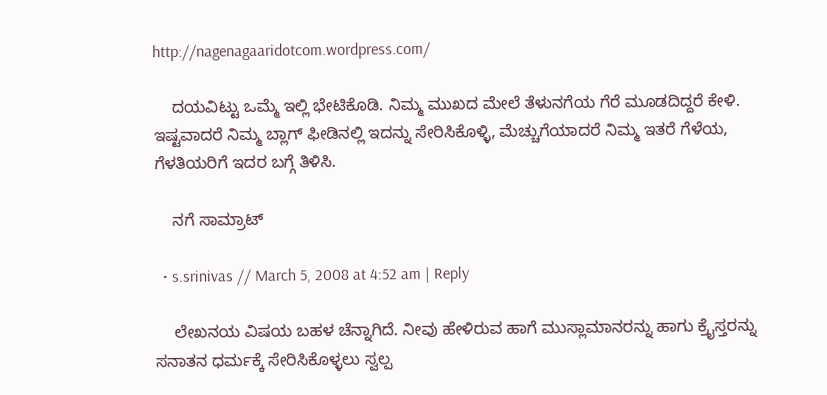http://nagenagaaridotcom.wordpress.com/

    ದಯವಿಟ್ಟು ಒಮ್ಮೆ ಇಲ್ಲಿ ಭೇಟಿಕೊಡಿ. ನಿಮ್ಮ ಮುಖದ ಮೇಲೆ ತೆಳುನಗೆಯ ಗೆರೆ ಮೂಡದಿದ್ದರೆ ಕೇಳಿ. ಇಷ್ಟವಾದರೆ ನಿಮ್ಮ ಬ್ಲಾಗ್ ಫೀಡಿನಲ್ಲಿ ಇದನ್ನು ಸೇರಿಸಿಕೊಳ್ಳಿ, ಮೆಚ್ಚುಗೆಯಾದರೆ ನಿಮ್ಮ ಇತರೆ ಗೆಳೆಯ, ಗೆಳತಿಯರಿಗೆ ಇದರ ಬಗ್ಗೆ ತಿಳಿಸಿ.

    ನಗೆ ಸಾಮ್ರಾಟ್

  • s.srinivas // March 5, 2008 at 4:52 am | Reply

    ಲೇಖನಯ ವಿಷಯ ಬಹಳ ಚೆನ್ನಾಗಿದೆ. ನೀವು ಹೇಳಿರುವ ಹಾಗೆ ಮುಸ್ಲಾಮಾನರನ್ನು ಹಾಗು ಕ್ರೈಸ್ತರನ್ನು ಸನಾತನ ಧರ್ಮಕ್ಕೆ ಸೇರಿಸಿಕೊಳ್ಳಲು ಸ್ವಲ್ಪ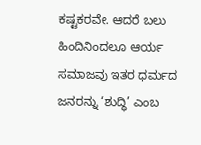ಕಷ್ಟಕರವೇ. ಆದರೆ ಬಲು ಹಿಂದಿನಿಂದಲೂ ಆರ್ಯ ಸಮಾಜವು ಇತರ ಧರ್ಮದ ಜನರನ್ನು ‘ಶುದ್ಧಿ’ ಎಂಬ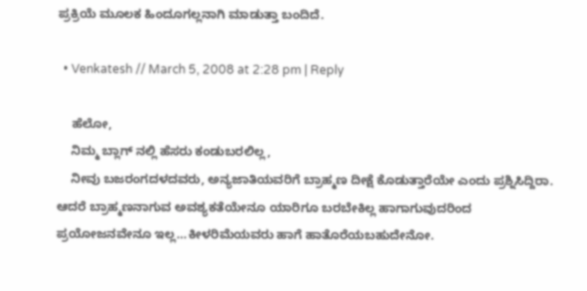ಪ್ರಕ್ರಿಯೆ ಮೂಲಕ ಹಿಂದೂಗಲ್ಲನಾಗಿ ಮಾಡುತ್ತಾ ಬಂದಿದೆ.

  • Venkatesh // March 5, 2008 at 2:28 pm | Reply

    ಹೆಲೋ,
    ನಿಮ್ಮ ಬ್ಲಾಗ್ ನಲ್ಲಿ ಹೆಸರು ಕಂಡುಬರಲಿಲ್ಲ,
    ನೀವು ಬಜರಂಗದಳದವರು, ಅನ್ಯಜಾತಿಯವರಿಗೆ ಬ್ರಾಹ್ಮಣ ದೀಕ್ಷೆ ಕೊಡುತ್ತಾರೆಯೇ ಎಂದು ಪ್ರಶ್ನಿಸಿದ್ದಿರಾ. ಆದರೆ ಬ್ರಾಹ್ಮಣನಾಗುವ ಅವಶ್ಯಕತೆಯೇನೂ ಯಾರಿಗೂ ಬರಬೇಕಿಲ್ಲ ಹಾಗಾಗುವುದರಿಂದ ಪ್ರಯೋಜನವೇನೂ ಇಲ್ಲ…ಕೀಳರಿಮೆಯವರು ಹಾಗೆ ಹಾತೊರೆಯಬಹುದೇನೋ.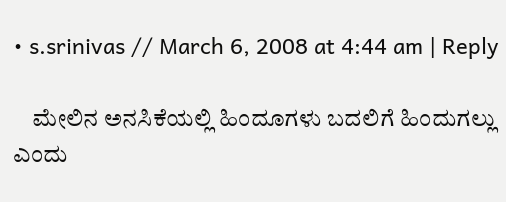• s.srinivas // March 6, 2008 at 4:44 am | Reply

    ಮೇಲಿನ ಅನಸಿಕೆಯಲ್ಲಿ ಹಿಂದೂಗಳು ಬದಲಿಗೆ ಹಿಂದುಗಲ್ಲು ಎಂದು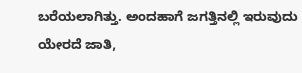ಬರೆಯಲಾಗಿತ್ತು. ಅಂದಹಾಗೆ ಜಗತ್ತಿನಲ್ಲಿ ಇರುವುದು ಯೇರದೆ ಜಾತಿ,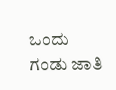ಒಂದು ಗಂಡು ಜಾತಿ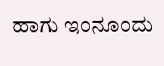ಹಾಗು ಇಂನೂಂದು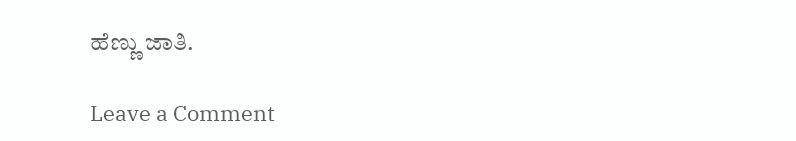ಹೆಣ್ಣು ಜಾತಿ.

Leave a Comment